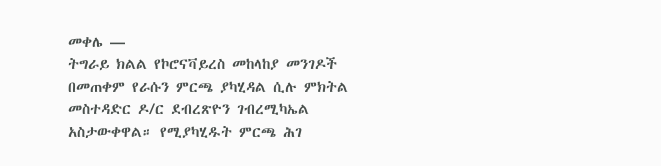መቀሌ —
ትግራይ ክልል የኮሮናቫይረስ መከላከያ መንገዶች በመጠቀም የራሱን ምርጫ ያካሂዳል ሲሉ ምክትል መስተዳድር ዶ/ር ደብረጽዮን ገብረሚካኤል አስታውቀዋል። የሚያካሂዱት ምርጫ ሕገ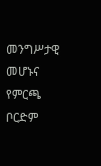መንግሥታዊ መሆኑና የምርጫ ቦርድም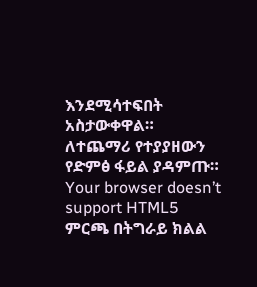እንደሚሳተፍበት አስታውቀዋል።
ለተጨማሪ የተያያዘውን የድምፅ ፋይል ያዳምጡ።
Your browser doesn’t support HTML5
ምርጫ በትግራይ ክልል